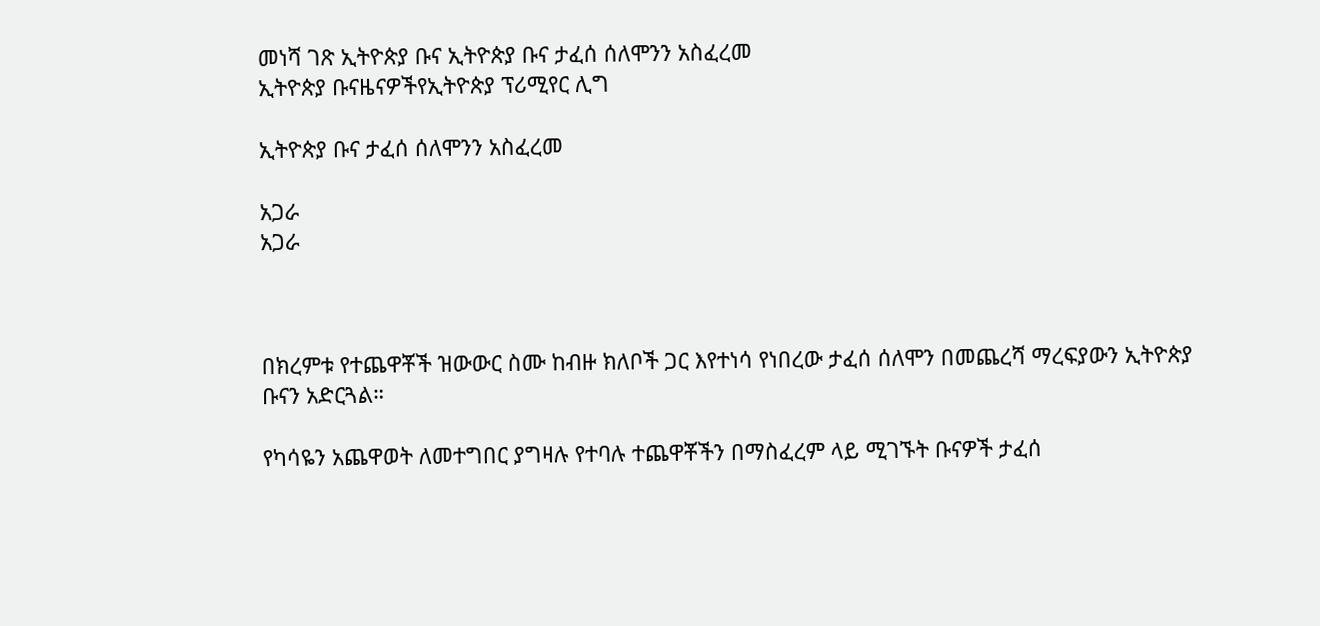መነሻ ገጽ ኢትዮጵያ ቡና ኢትዮጵያ ቡና ታፈሰ ሰለሞንን አስፈረመ
ኢትዮጵያ ቡናዜናዎችየኢትዮጵያ ፕሪሚየር ሊግ

ኢትዮጵያ ቡና ታፈሰ ሰለሞንን አስፈረመ

አጋራ
አጋራ



በክረምቱ የተጨዋቾች ዝውውር ስሙ ከብዙ ክለቦች ጋር እየተነሳ የነበረው ታፈሰ ሰለሞን በመጨረሻ ማረፍያውን ኢትዮጵያ ቡናን አድርጓል።

የካሳዬን አጨዋወት ለመተግበር ያግዛሉ የተባሉ ተጨዋቾችን በማስፈረም ላይ ሚገኙት ቡናዎች ታፈሰ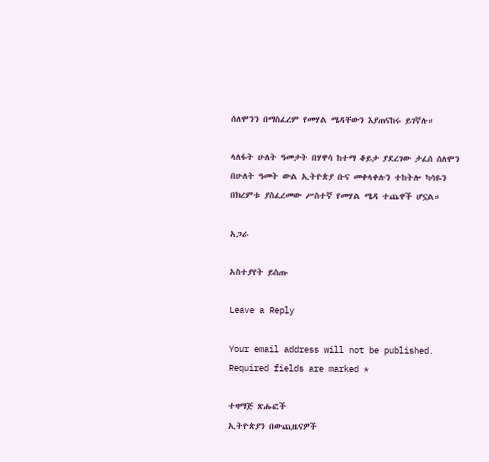ሰለሞንን በማስፈረም የመሃል ሜዳቸውን እያጠናከሩ ይገኛሉ።

ላለፋት ሁለት ዓመታት በሃዋሳ ከተማ ቆይታ ያደረገው ታፈሰ ሰለሞን በሁለት ዓመት ውል ኢትዮጵያ ቡና መቀላቀሉን ተከትሎ ካሳዬን በክረምቱ ያስፈረመው ሥስተኛ የመሃል ሜዳ ተጨዋች ሆኗል።

አጋራ

አስተያየት ይስጡ

Leave a Reply

Your email address will not be published. Required fields are marked *

ተዛማጅ ጽሑፎች
ኢትዮጵያን በውጪዜናዎች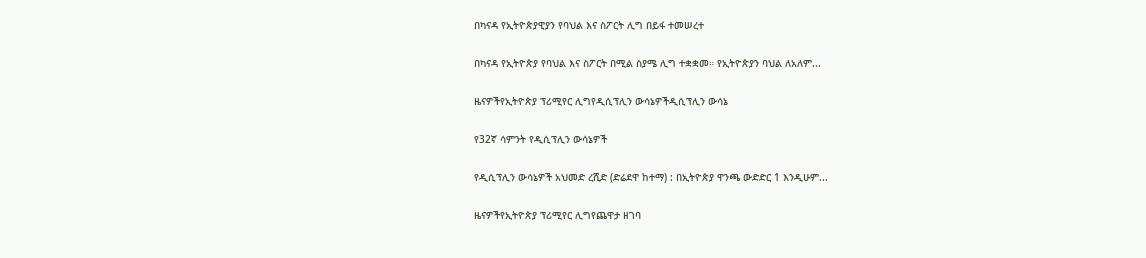በካናዳ የኢትዮጵያዊያን የባህል እና ስፖርት ሊግ በይፋ ተመሠረተ

በካናዳ የኢትዮጵያ የባህል እና ስፖርት በሚል ስያሜ ሊግ ተቋቋመ። የኢትዮጵያን ባህል ለአለም...

ዜናዎችየኢትዮጵያ ፕሪሚየር ሊግየዲሲፕሊን ውሳኔዎችዲሲፕሊን ውሳኔ

የ32ኛ ሳምንት የዲሲፕሊን ውሳኔዎች

የዲሲፕሊን ውሳኔዎች አህመድ ረሺድ (ድሬደዋ ከተማ) : በኢትዮጵያ ዋንጫ ውድድር 1 እንዲሁም...

ዜናዎችየኢትዮጵያ ፕሪሚየር ሊግየጨዋታ ዘገባ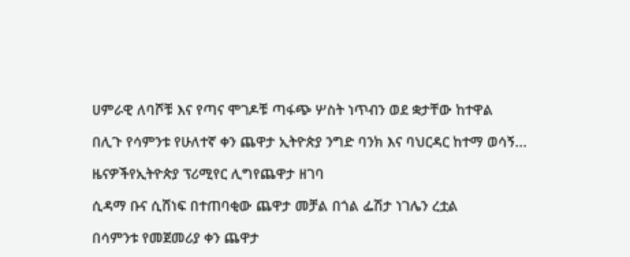ሀምራዊ ለባሾቹ እና የጣና ሞገዶቹ ጣፋጭ ሦስት ነጥብን ወደ ቋታቸው ከተዋል

በሊጉ የሳምንቱ የሁለተኛ ቀን ጨዋታ ኢትዮጵያ ንግድ ባንክ እና ባህርዳር ከተማ ወሳኝ...

ዜናዎችየኢትዮጵያ ፕሪሚየር ሊግየጨዋታ ዘገባ

ሲዳማ ቡና ሲሸነፍ በተጠባቂው ጨዋታ መቻል በጎል ፌሽታ ነገሌን ረቷል

በሳምንቱ የመጀመሪያ ቀን ጨዋታ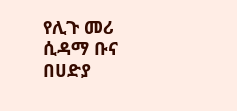የሊጉ መሪ ሲዳማ ቡና በሀድያ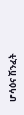ሆሳዕና ሽንፈት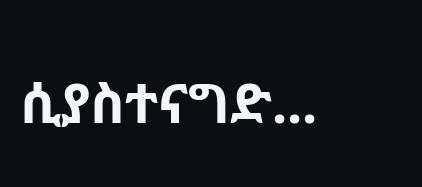ሲያስተናግድ...